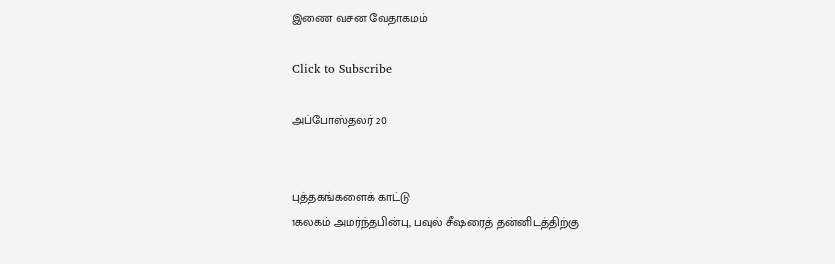இணை வசன வேதாகமம்

Click to Subscribe

அப்போஸ்தலர் 20


புத்தகங்களைக் காட்டு
1கலகம் அமர்ந்தபின்பு, பவுல் சீஷரைத் தன்னிடத்திற்கு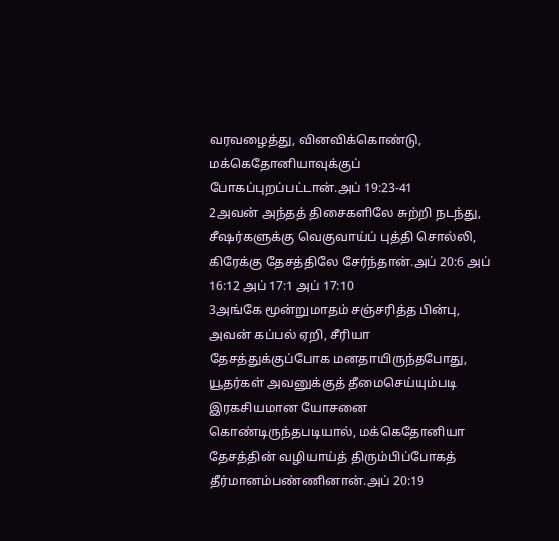வரவழைத்து, வினவிக்கொண்டு, மக்கெதோனியாவுக்குப் போகப்புறப்பட்டான்.அப் 19:23-41
2அவன் அந்தத் திசைகளிலே சுற்றி நடந்து, சீஷர்களுக்கு வெகுவாய்ப் புத்தி சொல்லி, கிரேக்கு தேசத்திலே சேர்ந்தான்.அப் 20:6 அப் 16:12 அப் 17:1 அப் 17:10
3அங்கே மூன்றுமாதம் சஞ்சரித்த பின்பு, அவன் கப்பல் ஏறி, சீரியா தேசத்துக்குப்போக மனதாயிருந்தபோது, யூதர்கள் அவனுக்குத் தீமைசெய்யும்படி இரகசியமான யோசனை கொண்டிருந்தபடியால், மக்கெதோனியா தேசத்தின் வழியாய்த் திரும்பிப்போகத் தீர்மானம்பண்ணினான்.அப் 20:19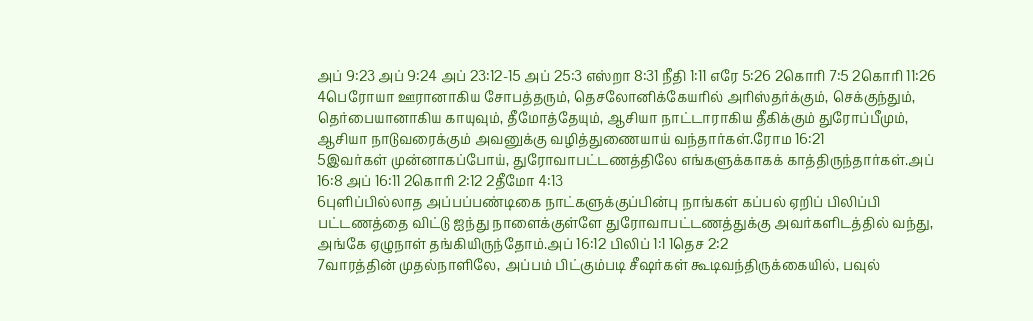அப் 9:23 அப் 9:24 அப் 23:12-15 அப் 25:3 எஸ்றா 8:31 நீதி 1:11 எரே 5:26 2கொரி 7:5 2கொரி 11:26
4பெரோயா ஊரானாகிய சோபத்தரும், தெசலோனிக்கேயரில் அரிஸ்தர்க்கும், செக்குந்தும், தெர்பையானாகிய காயுவும், தீமோத்தேயும், ஆசியா நாட்டாராகிய தீகிக்கும் துரோப்பீமும், ஆசியா நாடுவரைக்கும் அவனுக்கு வழித்துணையாய் வந்தார்கள்.ரோம 16:21
5இவர்கள் முன்னாகப்போய், துரோவாபட்டணத்திலே எங்களுக்காகக் காத்திருந்தார்கள்.அப் 16:8 அப் 16:11 2கொரி 2:12 2தீமோ 4:13
6புளிப்பில்லாத அப்பப்பண்டிகை நாட்களுக்குப்பின்பு நாங்கள் கப்பல் ஏறிப் பிலிப்பி பட்டணத்தை விட்டு ஐந்து நாளைக்குள்ளே துரோவாபட்டணத்துக்கு அவர்களிடத்தில் வந்து, அங்கே ஏழுநாள் தங்கியிருந்தோம்.அப் 16:12 பிலிப் 1:1 1தெச 2:2
7வாரத்தின் முதல்நாளிலே, அப்பம் பிட்கும்படி சீஷர்கள் கூடிவந்திருக்கையில், பவுல்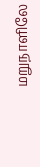மறுநாளிலே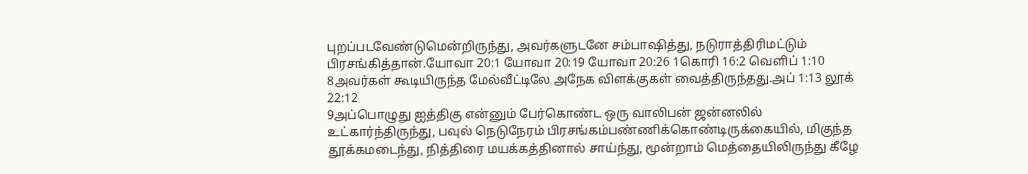புறப்படவேண்டுமென்றிருந்து, அவர்களுடனே சம்பாஷித்து, நடுராத்திரிமட்டும் பிரசங்கித்தான்.யோவா 20:1 யோவா 20:19 யோவா 20:26 1கொரி 16:2 வெளிப் 1:10
8அவர்கள் கூடியிருந்த மேல்வீட்டிலே அநேக விளக்குகள் வைத்திருந்தது.அப் 1:13 லூக் 22:12
9அப்பொழுது ஐத்திகு என்னும் பேர்கொண்ட ஒரு வாலிபன் ஜன்னலில் உட்கார்ந்திருந்து, பவுல் நெடுநேரம் பிரசங்கம்பண்ணிக்கொண்டிருக்கையில், மிகுந்த தூக்கமடைந்து, நித்திரை மயக்கத்தினால் சாய்ந்து, மூன்றாம் மெத்தையிலிருந்து கீழே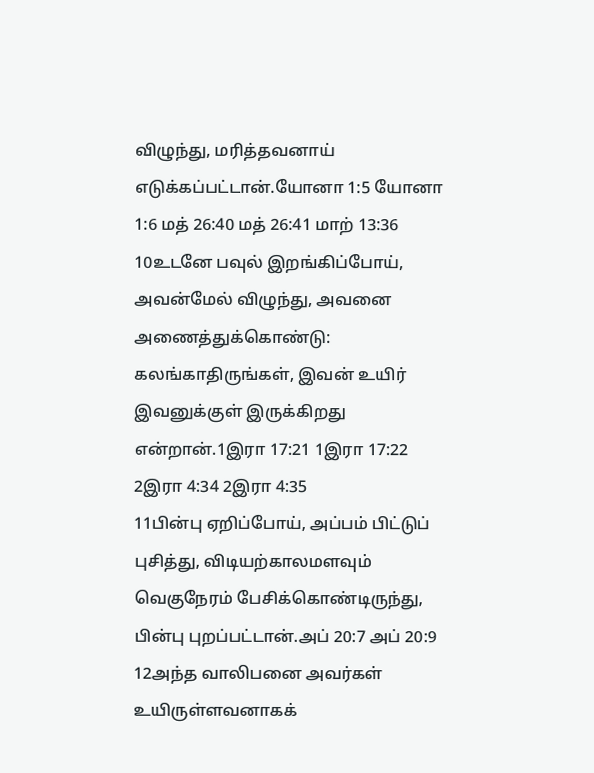விழுந்து, மரித்தவனாய் எடுக்கப்பட்டான்.யோனா 1:5 யோனா 1:6 மத் 26:40 மத் 26:41 மாற் 13:36
10உடனே பவுல் இறங்கிப்போய், அவன்மேல் விழுந்து, அவனை அணைத்துக்கொண்டு: கலங்காதிருங்கள், இவன் உயிர் இவனுக்குள் இருக்கிறது என்றான்.1இரா 17:21 1இரா 17:22 2இரா 4:34 2இரா 4:35
11பின்பு ஏறிப்போய், அப்பம் பிட்டுப் புசித்து, விடியற்காலமளவும் வெகுநேரம் பேசிக்கொண்டிருந்து, பின்பு புறப்பட்டான்.அப் 20:7 அப் 20:9
12அந்த வாலிபனை அவர்கள் உயிருள்ளவனாகக்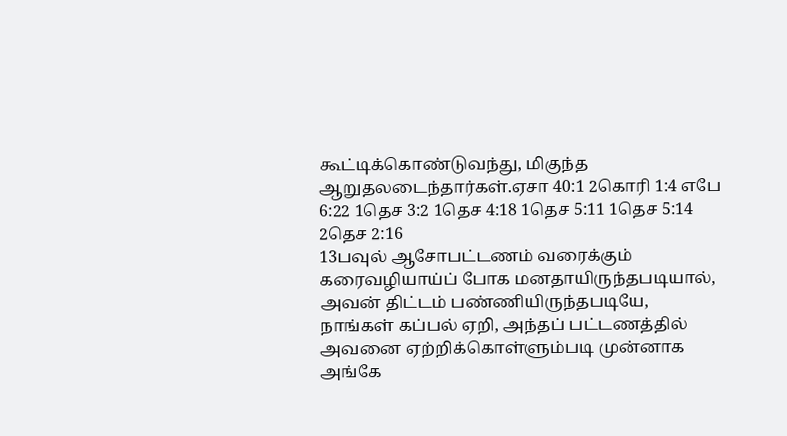கூட்டிக்கொண்டுவந்து, மிகுந்த ஆறுதலடைந்தார்கள்.ஏசா 40:1 2கொரி 1:4 எபே 6:22 1தெச 3:2 1தெச 4:18 1தெச 5:11 1தெச 5:14 2தெச 2:16
13பவுல் ஆசோபட்டணம் வரைக்கும் கரைவழியாய்ப் போக மனதாயிருந்தபடியால், அவன் திட்டம் பண்ணியிருந்தபடியே, நாங்கள் கப்பல் ஏறி, அந்தப் பட்டணத்தில் அவனை ஏற்றிக்கொள்ளும்படி முன்னாக அங்கே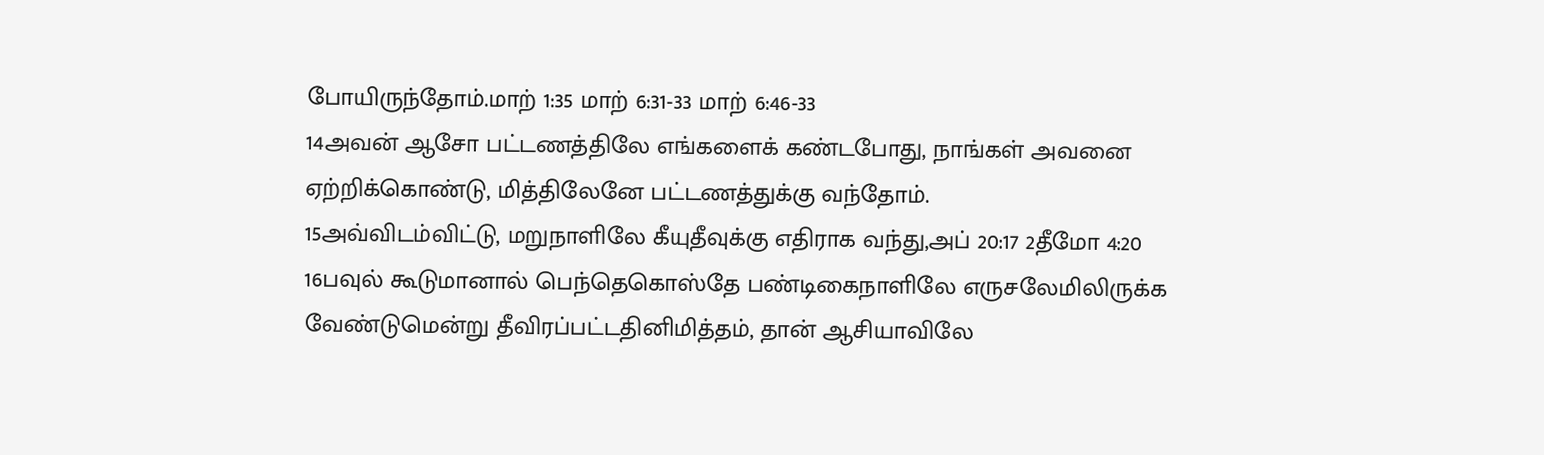போயிருந்தோம்.மாற் 1:35 மாற் 6:31-33 மாற் 6:46-33
14அவன் ஆசோ பட்டணத்திலே எங்களைக் கண்டபோது, நாங்கள் அவனை ஏற்றிக்கொண்டு, மித்திலேனே பட்டணத்துக்கு வந்தோம்.
15அவ்விடம்விட்டு, மறுநாளிலே கீயுதீவுக்கு எதிராக வந்து,அப் 20:17 2தீமோ 4:20
16பவுல் கூடுமானால் பெந்தெகொஸ்தே பண்டிகைநாளிலே எருசலேமிலிருக்க வேண்டுமென்று தீவிரப்பட்டதினிமித்தம், தான் ஆசியாவிலே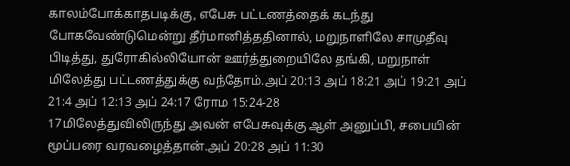காலம்போக்காதபடிக்கு, எபேசு பட்டணத்தைக் கடந்து போகவேண்டுமென்று தீர்மானித்ததினால், மறுநாளிலே சாமுதீவு பிடித்து, துரோகில்லியோன் ஊர்த்துறையிலே தங்கி, மறுநாள் மிலேத்து பட்டணத்துக்கு வந்தோம்.அப் 20:13 அப் 18:21 அப் 19:21 அப் 21:4 அப் 12:13 அப் 24:17 ரோம 15:24-28
17மிலேத்துவிலிருந்து அவன் எபேசுவுக்கு ஆள் அனுப்பி, சபையின் மூப்பரை வரவழைத்தான்.அப் 20:28 அப் 11:30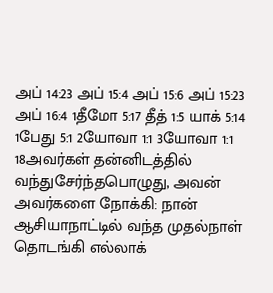அப் 14:23 அப் 15:4 அப் 15:6 அப் 15:23 அப் 16:4 1தீமோ 5:17 தீத் 1:5 யாக் 5:14 1பேது 5:1 2யோவா 1:1 3யோவா 1:1
18அவர்கள் தன்னிடத்தில் வந்துசேர்ந்தபொழுது, அவன் அவர்களை நோக்கி: நான் ஆசியாநாட்டில் வந்த முதல்நாள் தொடங்கி எல்லாக்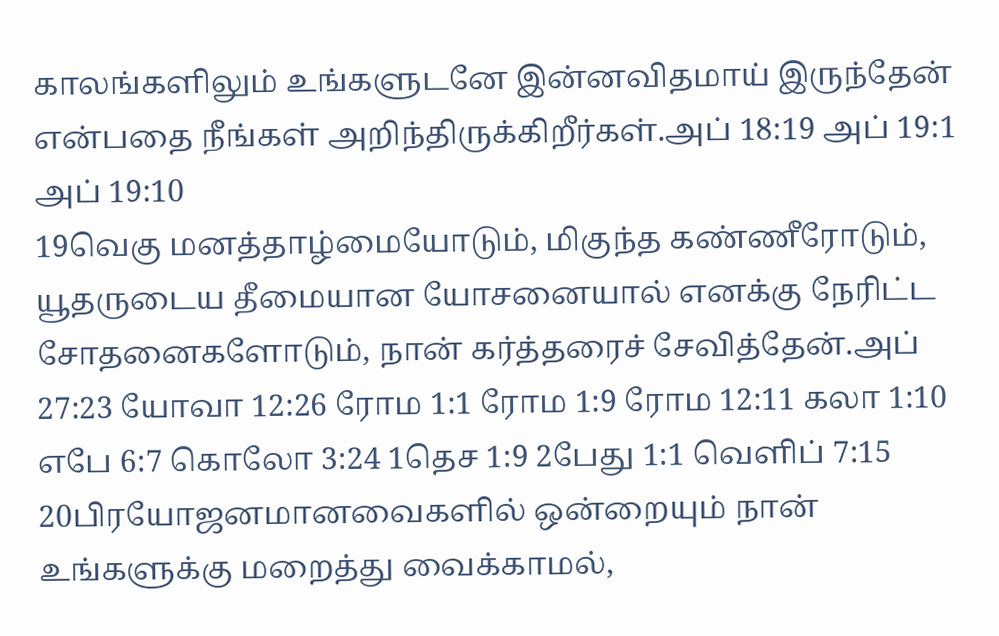காலங்களிலும் உங்களுடனே இன்னவிதமாய் இருந்தேன் என்பதை நீங்கள் அறிந்திருக்கிறீர்கள்.அப் 18:19 அப் 19:1 அப் 19:10
19வெகு மனத்தாழ்மையோடும், மிகுந்த கண்ணீரோடும், யூதருடைய தீமையான யோசனையால் எனக்கு நேரிட்ட சோதனைகளோடும், நான் கர்த்தரைச் சேவித்தேன்.அப் 27:23 யோவா 12:26 ரோம 1:1 ரோம 1:9 ரோம 12:11 கலா 1:10 எபே 6:7 கொலோ 3:24 1தெச 1:9 2பேது 1:1 வெளிப் 7:15
20பிரயோஜனமானவைகளில் ஒன்றையும் நான் உங்களுக்கு மறைத்து வைக்காமல்,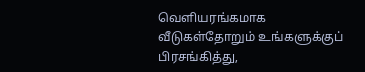வெளியரங்கமாக வீடுகள்தோறும் உங்களுக்குப் பிரசங்கித்து,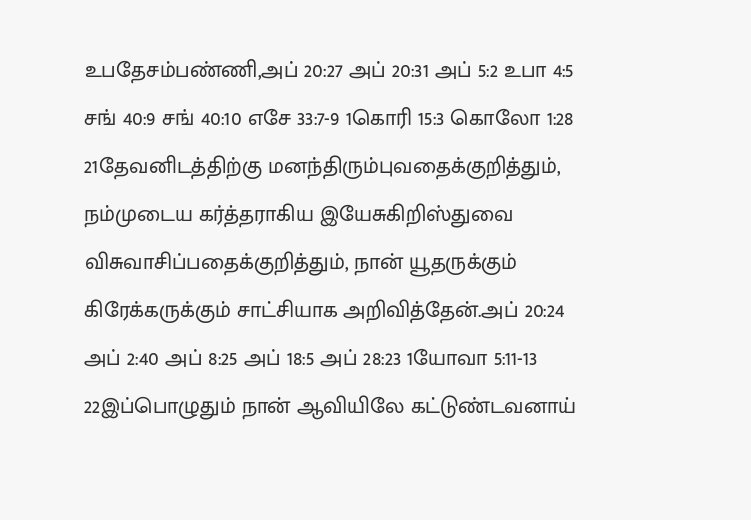உபதேசம்பண்ணி,அப் 20:27 அப் 20:31 அப் 5:2 உபா 4:5 சங் 40:9 சங் 40:10 எசே 33:7-9 1கொரி 15:3 கொலோ 1:28
21தேவனிடத்திற்கு மனந்திரும்புவதைக்குறித்தும், நம்முடைய கர்த்தராகிய இயேசுகிறிஸ்துவை விசுவாசிப்பதைக்குறித்தும், நான் யூதருக்கும் கிரேக்கருக்கும் சாட்சியாக அறிவித்தேன்.அப் 20:24 அப் 2:40 அப் 8:25 அப் 18:5 அப் 28:23 1யோவா 5:11-13
22இப்பொழுதும் நான் ஆவியிலே கட்டுண்டவனாய்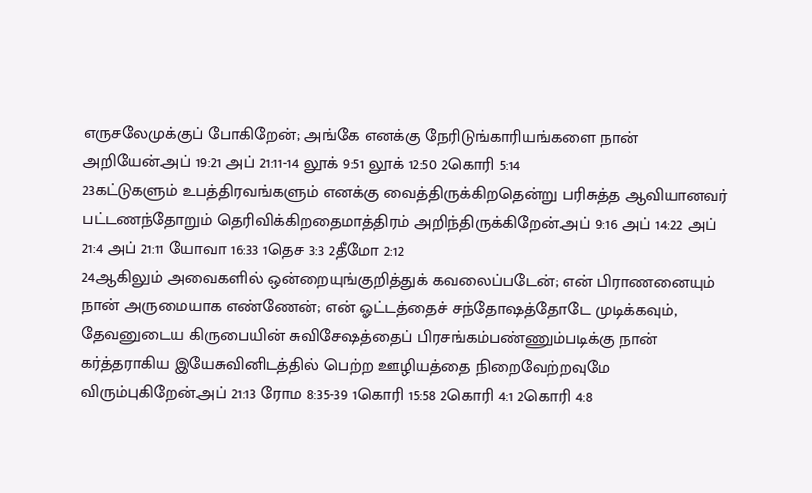எருசலேமுக்குப் போகிறேன்; அங்கே எனக்கு நேரிடுங்காரியங்களை நான் அறியேன்.அப் 19:21 அப் 21:11-14 லூக் 9:51 லூக் 12:50 2கொரி 5:14
23கட்டுகளும் உபத்திரவங்களும் எனக்கு வைத்திருக்கிறதென்று பரிசுத்த ஆவியானவர் பட்டணந்தோறும் தெரிவிக்கிறதைமாத்திரம் அறிந்திருக்கிறேன்.அப் 9:16 அப் 14:22 அப் 21:4 அப் 21:11 யோவா 16:33 1தெச 3:3 2தீமோ 2:12
24ஆகிலும் அவைகளில் ஒன்றையுங்குறித்துக் கவலைப்படேன்; என் பிராணனையும் நான் அருமையாக எண்ணேன்; என் ஓட்டத்தைச் சந்தோஷத்தோடே முடிக்கவும், தேவனுடைய கிருபையின் சுவிசேஷத்தைப் பிரசங்கம்பண்ணும்படிக்கு நான் கர்த்தராகிய இயேசுவினிடத்தில் பெற்ற ஊழியத்தை நிறைவேற்றவுமே விரும்புகிறேன்.அப் 21:13 ரோம 8:35-39 1கொரி 15:58 2கொரி 4:1 2கொரி 4:8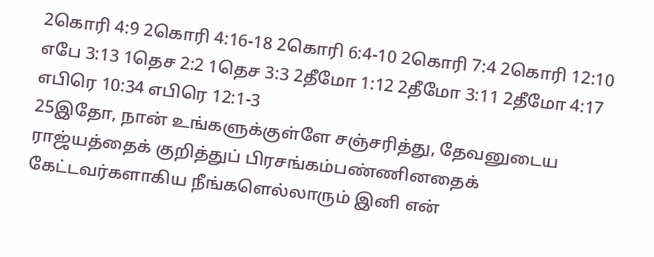2கொரி 4:9 2கொரி 4:16-18 2கொரி 6:4-10 2கொரி 7:4 2கொரி 12:10 எபே 3:13 1தெச 2:2 1தெச 3:3 2தீமோ 1:12 2தீமோ 3:11 2தீமோ 4:17 எபிரெ 10:34 எபிரெ 12:1-3
25இதோ, நான் உங்களுக்குள்ளே சஞ்சரித்து, தேவனுடைய ராஜ்யத்தைக் குறித்துப் பிரசங்கம்பண்ணினதைக் கேட்டவர்களாகிய நீங்களெல்லாரும் இனி என்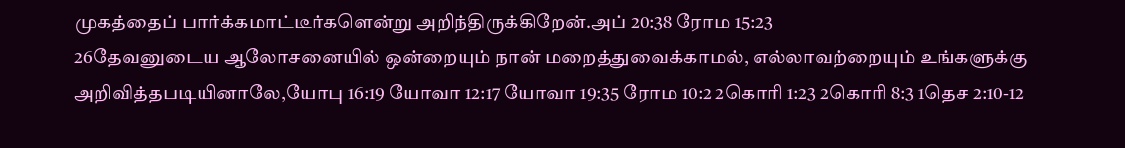முகத்தைப் பார்க்கமாட்டீர்களென்று அறிந்திருக்கிறேன்.அப் 20:38 ரோம 15:23
26தேவனுடைய ஆலோசனையில் ஒன்றையும் நான் மறைத்துவைக்காமல், எல்லாவற்றையும் உங்களுக்கு அறிவித்தபடியினாலே,யோபு 16:19 யோவா 12:17 யோவா 19:35 ரோம 10:2 2கொரி 1:23 2கொரி 8:3 1தெச 2:10-12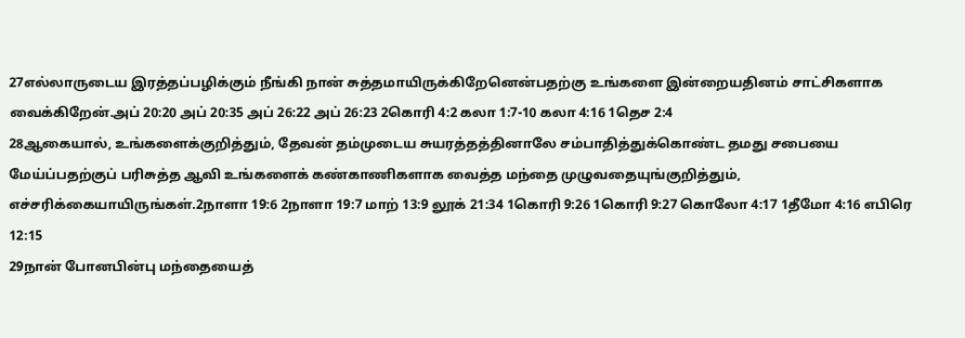27எல்லாருடைய இரத்தப்பழிக்கும் நீங்கி நான் சுத்தமாயிருக்கிறேனென்பதற்கு உங்களை இன்றையதினம் சாட்சிகளாக வைக்கிறேன்.அப் 20:20 அப் 20:35 அப் 26:22 அப் 26:23 2கொரி 4:2 கலா 1:7-10 கலா 4:16 1தெச 2:4
28ஆகையால், உங்களைக்குறித்தும், தேவன் தம்முடைய சுயரத்தத்தினாலே சம்பாதித்துக்கொண்ட தமது சபையை மேய்ப்பதற்குப் பரிசுத்த ஆவி உங்களைக் கண்காணிகளாக வைத்த மந்தை முழுவதையுங்குறித்தும், எச்சரிக்கையாயிருங்கள்.2நாளா 19:6 2நாளா 19:7 மாற் 13:9 லூக் 21:34 1கொரி 9:26 1கொரி 9:27 கொலோ 4:17 1தீமோ 4:16 எபிரெ 12:15
29நான் போனபின்பு மந்தையைத்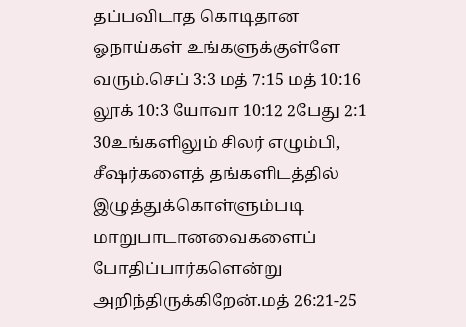தப்பவிடாத கொடிதான ஓநாய்கள் உங்களுக்குள்ளே வரும்.செப் 3:3 மத் 7:15 மத் 10:16 லூக் 10:3 யோவா 10:12 2பேது 2:1
30உங்களிலும் சிலர் எழும்பி, சீஷர்களைத் தங்களிடத்தில் இழுத்துக்கொள்ளும்படி மாறுபாடானவைகளைப் போதிப்பார்களென்று அறிந்திருக்கிறேன்.மத் 26:21-25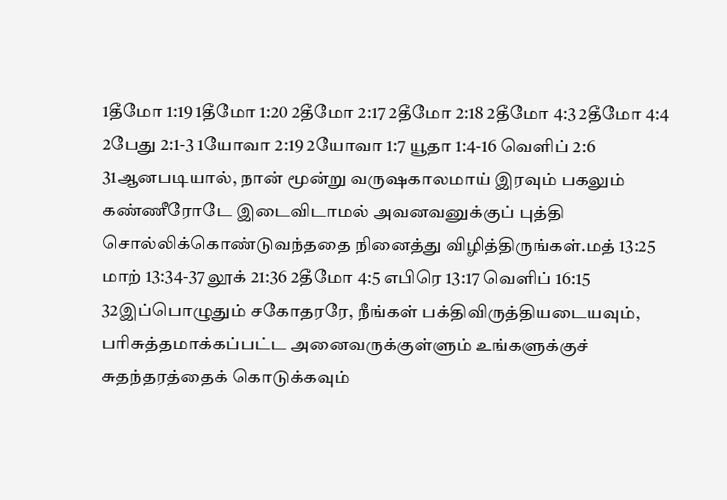1தீமோ 1:19 1தீமோ 1:20 2தீமோ 2:17 2தீமோ 2:18 2தீமோ 4:3 2தீமோ 4:4 2பேது 2:1-3 1யோவா 2:19 2யோவா 1:7 யூதா 1:4-16 வெளிப் 2:6
31ஆனபடியால், நான் மூன்று வருஷகாலமாய் இரவும் பகலும் கண்ணீரோடே இடைவிடாமல் அவனவனுக்குப் புத்தி சொல்லிக்கொண்டுவந்ததை நினைத்து விழித்திருங்கள்.மத் 13:25 மாற் 13:34-37 லூக் 21:36 2தீமோ 4:5 எபிரெ 13:17 வெளிப் 16:15
32இப்பொழுதும் சகோதரரே, நீங்கள் பக்திவிருத்தியடையவும், பரிசுத்தமாக்கப்பட்ட அனைவருக்குள்ளும் உங்களுக்குச் சுதந்தரத்தைக் கொடுக்கவும்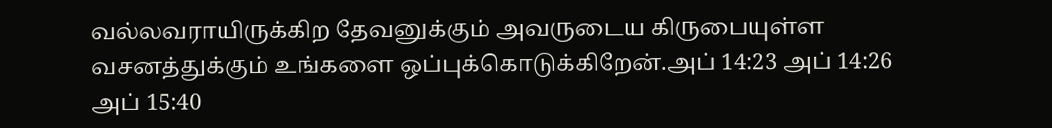வல்லவராயிருக்கிற தேவனுக்கும் அவருடைய கிருபையுள்ள வசனத்துக்கும் உங்களை ஒப்புக்கொடுக்கிறேன்.அப் 14:23 அப் 14:26 அப் 15:40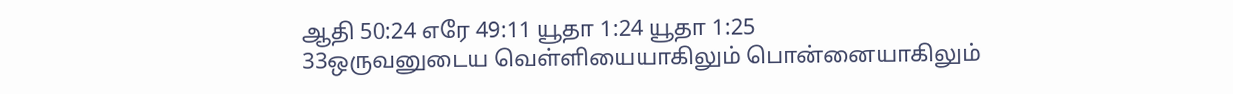ஆதி 50:24 எரே 49:11 யூதா 1:24 யூதா 1:25
33ஒருவனுடைய வெள்ளியையாகிலும் பொன்னையாகிலும்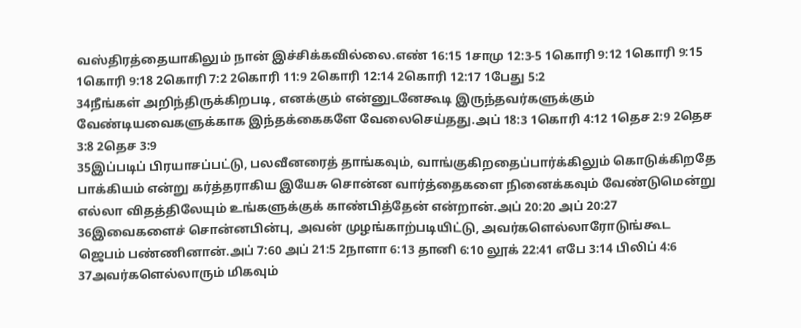வஸ்திரத்தையாகிலும் நான் இச்சிக்கவில்லை.எண் 16:15 1சாமு 12:3-5 1கொரி 9:12 1கொரி 9:15 1கொரி 9:18 2கொரி 7:2 2கொரி 11:9 2கொரி 12:14 2கொரி 12:17 1பேது 5:2
34நீங்கள் அறிந்திருக்கிறபடி, எனக்கும் என்னுடனேகூடி இருந்தவர்களுக்கும் வேண்டியவைகளுக்காக இந்தக்கைகளே வேலைசெய்தது.அப் 18:3 1கொரி 4:12 1தெச 2:9 2தெச 3:8 2தெச 3:9
35இப்படிப் பிரயாசப்பட்டு, பலவீனரைத் தாங்கவும், வாங்குகிறதைப்பார்க்கிலும் கொடுக்கிறதே பாக்கியம் என்று கர்த்தராகிய இயேசு சொன்ன வார்த்தைகளை நினைக்கவும் வேண்டுமென்று எல்லா விதத்திலேயும் உங்களுக்குக் காண்பித்தேன் என்றான்.அப் 20:20 அப் 20:27
36இவைகளைச் சொன்னபின்பு, அவன் முழங்காற்படியிட்டு, அவர்களெல்லாரோடுங்கூட ஜெபம் பண்ணினான்.அப் 7:60 அப் 21:5 2நாளா 6:13 தானி 6:10 லூக் 22:41 எபே 3:14 பிலிப் 4:6
37அவர்களெல்லாரும் மிகவும்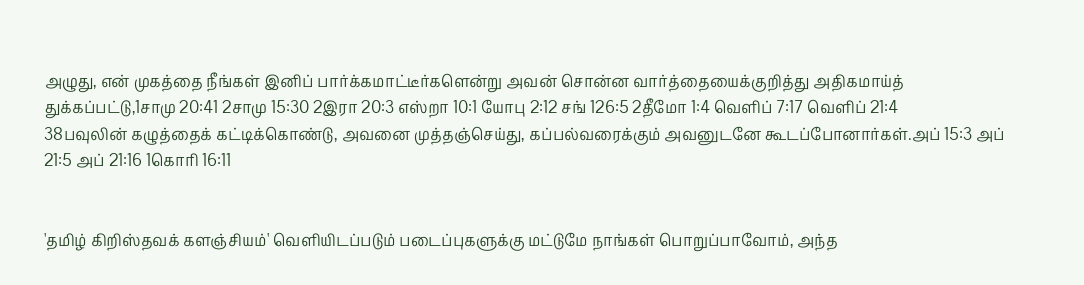அழுது, என் முகத்தை நீங்கள் இனிப் பார்க்கமாட்டீர்களென்று அவன் சொன்ன வார்த்தையைக்குறித்து அதிகமாய்த் துக்கப்பட்டு,1சாமு 20:41 2சாமு 15:30 2இரா 20:3 எஸ்றா 10:1 யோபு 2:12 சங் 126:5 2தீமோ 1:4 வெளிப் 7:17 வெளிப் 21:4
38பவுலின் கழுத்தைக் கட்டிக்கொண்டு, அவனை முத்தஞ்செய்து, கப்பல்வரைக்கும் அவனுடனே கூடப்போனார்கள்.அப் 15:3 அப் 21:5 அப் 21:16 1கொரி 16:11


'தமிழ் கிறிஸ்தவக் களஞ்சியம்' வெளியிடப்படும் படைப்புகளுக்கு மட்டுமே நாங்கள் பொறுப்பாவோம், அந்த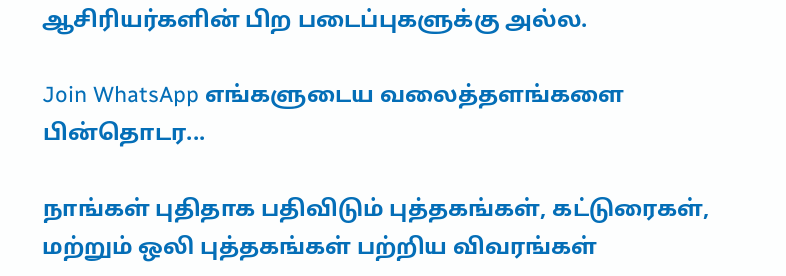ஆசிரியர்களின் பிற படைப்புகளுக்கு அல்ல.

Join WhatsApp எங்களுடைய வலைத்தளங்களை பின்தொடர...

நாங்கள் புதிதாக பதிவிடும் புத்தகங்கள், கட்டுரைகள், மற்றும் ஒலி புத்தகங்கள் பற்றிய விவரங்கள்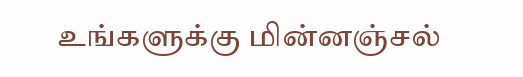உங்களுக்கு மின்னஞ்சல்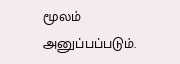மூலம் அனுப்பப்படும்.